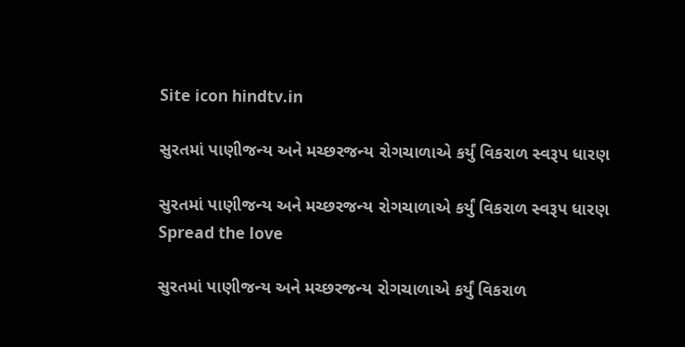Site icon hindtv.in

સુરતમાં પાણીજન્ય અને મચ્છરજન્ય રોગચાળાએ કર્યું વિકરાળ સ્વરૂપ ધારણ

સુરતમાં પાણીજન્ય અને મચ્છરજન્ય રોગચાળાએ કર્યું વિકરાળ સ્વરૂપ ધારણ
Spread the love

સુરતમાં પાણીજન્ય અને મચ્છરજન્ય રોગચાળાએ કર્યું વિકરાળ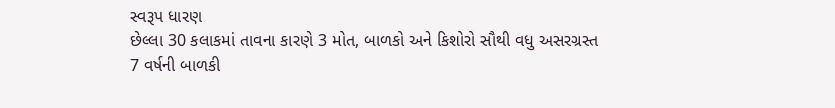સ્વરૂપ ધારણ
છેલ્લા 30 કલાકમાં તાવના કારણે 3 મોત, બાળકો અને કિશોરો સૌથી વધુ અસરગ્રસ્ત
7 વર્ષની બાળકી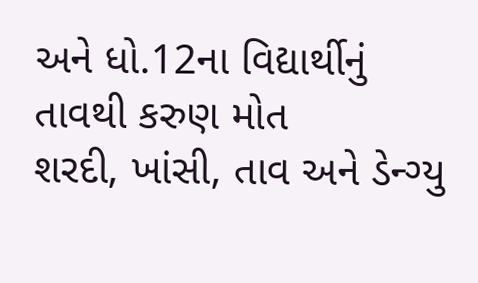અને ધો.12ના વિદ્યાર્થીનું તાવથી કરુણ મોત
શરદી, ખાંસી, તાવ અને ડેન્ગ્યુ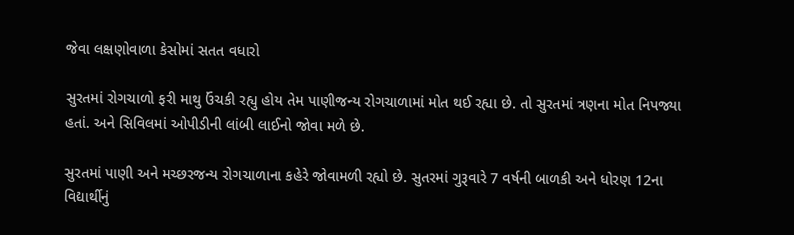જેવા લક્ષણોવાળા કેસોમાં સતત વધારો

સુરતમાં રોગચાળો ફરી માથુ ઉંચકી રહ્યુ હોય તેમ પાણીજન્ય રોગચાળામાં મોત થઈ રહ્યા છે. તો સુરતમાં ત્રણના મોત નિપજ્યા હતાં. અને સિવિલમાં ઓપીડીની લાંબી લાઈનો જોવા મળે છે.

સુરતમાં પાણી અને મચ્છરજન્ય રોગચાળાના કહેરે જોવામળી રહ્યો છે. સુતરમાં ગુરૂવારે 7 વર્ષની બાળકી અને ધોરણ 12ના વિદ્યાર્થીનું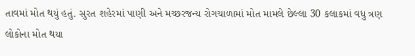તાવમાં મોત થયું હતું. સુરત શહેરમાં પાણી અને મચ્છરજન્ય રોગચાળામાં મોત મામલે છેલ્લા 30 કલાકમાં વધુ ત્રણ લોકોના મોત થયા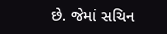છે. જેમાં સચિન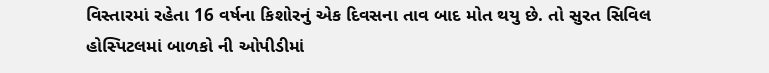વિસ્તારમાં રહેતા 16 વર્ષના કિશોરનું એક દિવસના તાવ બાદ મોત થયુ છે. તો સુરત સિવિલ હોસ્પિટલમાં બાળકો ની ઓપીડીમાં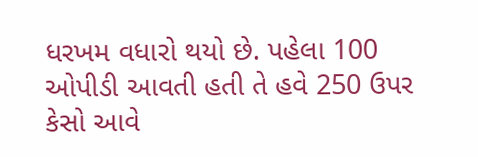ધરખમ વધારો થયો છે. પહેલા 100 ઓપીડી આવતી હતી તે હવે 250 ઉપર કેસો આવે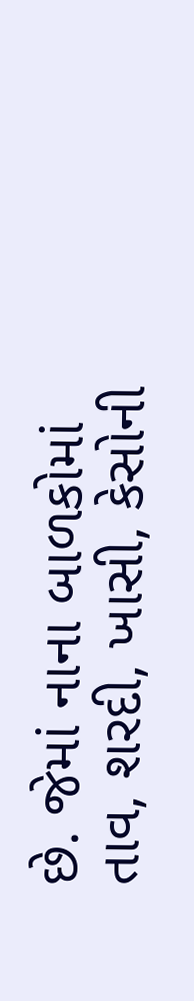છે. જેમાં નાના બાળકોમાં તાવ, શરદી, ખાસી, કેસોની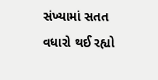સંખ્યામાં સતત વધારો થઈ રહ્યો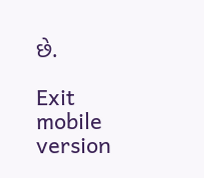છે.

Exit mobile version